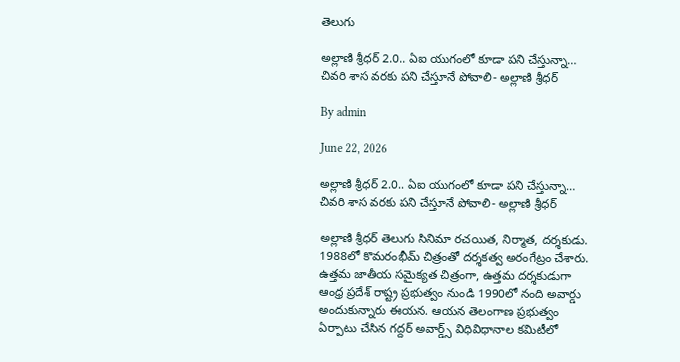తెలుగు

అల్లాణి శ్రీధర్‌ 2.0.. ఏఐ యుగంలో కూడా పని చేస్తున్నా… చివరి శాస వరకు పని చేస్తూనే పోవాలి- అల్లాణి శ్రీధర్‌

By admin

June 22, 2026

అల్లాణి శ్రీధర్‌ 2.0.. ఏఐ యుగంలో కూడా పని చేస్తున్నా… చివరి శాస వరకు పని చేస్తూనే పోవాలి- అల్లాణి శ్రీధర్‌

అల్లాణి శ్రీధర్ తెలుగు సినిమా రచయిత, నిర్మాత, దర్శకుడు. 1988లో కొమరంభీమ్ చిత్రంతో దర్శకత్వ అరంగేట్రం చేశారు. ఉత్తమ జాతీయ సమైక్యత చిత్రంగా, ఉత్తమ దర్శకుడుగా ఆంధ్ర ప్రదేశ్ రాష్ట్ర ప్రభుత్వం నుండి 1990లో నంది అవార్డు అందుకున్నారు ఈయన. ఆయన తెలంగాణ ప్రభుత్వం ఏర్పాటు చేసిన గద్దర్‌ అవార్డ్స్‌ విధివిధానాల కమిటీలో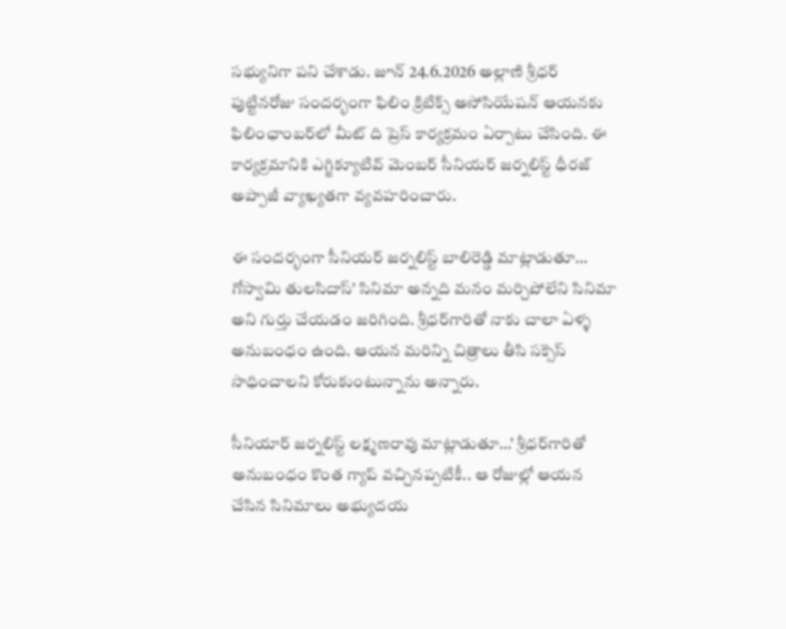సభ్యునిగా పని చేశాడు. జూన్‌ 24.6.2026 అల్లాణి శ్రీధర్‌ పుట్టినరోజు సందర్భంగా ఫిలిం క్రిటిక్స్‌ అసోసియేషన్‌ ఆయనకు ఫిలింఛాంబర్‌లో మీట్‌ ది ప్రెస్‌ కార్యక్రమం ఏర్పాటు చేసింది. ఈ కార్యక్రమానికి ఎగ్జిక్యూటివ్‌ మెంబర్‌ సీనియర్‌ జర్నలిస్ట్‌ ధీరజ్‌ అప్పాజీ వ్యాఖ్యతగా వ్యవహరించారు.

ఈ సందర్భంగా సీనియర్‌ జర్నలిస్ట్‌ బాలిరెడ్డి మాట్లాడుతూ… గోస్వామి తులసిదాస్‌’ సినిమా అన్నది మనం మర్చిపోలేని సినిమా అని గుర్తు చేయడం జరిగింది. శ్రీధర్‌గారితో నాకు చాలా ఏళ్ళ అనుబంధం ఉంది. ఆయన మరిన్ని చిత్రాలు తీసి సక్సెస్‌ సాధించాలని కోరుకుంటున్నాను అన్నారు.

సీనియార్‌ జర్నలిస్ట్‌ లక్ష్మణరావు మాట్లాడుతూ…’ శ్రీధర్‌గారితో అనుబంధం కొంత గ్యాప్‌ వచ్చినప్పటికీ.. ఆ రోజుల్లో ఆయన చేసిన సినిమాలు అభ్యుదయ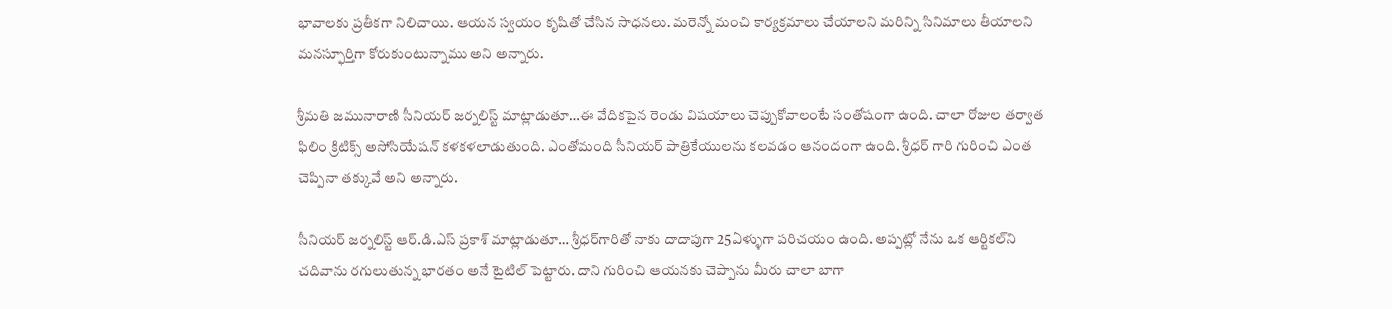భావాలకు ప్రతీకగా నిలిచాయి. ఆయన స్వయం కృషితో చేసిన సాధనలు. మరెన్నో మంచి కార్యక్రమాలు చేయాలని మరిన్ని సినిమాలు తీయాలని మనస్ఫూర్తిగా కోరుకుంటున్నాము అని అన్నారు.

శ్రీమతి జమునారాణి సీనియర్‌ జర్నలిస్ట్‌ మాట్లాడుతూ…ఈ వేదికపైన రెండు విషయాలు చెప్పుకోవాలంటే సంతోషంగా ఉంది. చాలా రోజుల తర్వాత ఫిలిం క్రిటిక్స్‌ అసోసియేషన్‌ కళకళలాడుతుంది. ఎంతోమంది సీనియర్‌ పాత్రికేయులను కలవడం ఆనందంగా ఉంది. శ్రీధర్‌ గారి గురించి ఎంత చెప్పినా తక్కువే అని అన్నారు.

సీనియర్‌ జర్నలిస్ట్‌ ఆర్‌.డి.ఎస్‌ ప్రకాశ్‌ మాట్లాడుతూ… శ్రీధర్‌గారితో నాకు దాదాపుగా 25ఏళ్ళుగా పరిచయం ఉంది. అప్పట్లో నేను ఒక ఆర్టికల్‌ని చదివాను రగులుతున్న భారతం అనే టైటిల్‌ పెట్టారు. దాని గురించి ఆయనకు చెప్పాను మీరు చాలా బాగా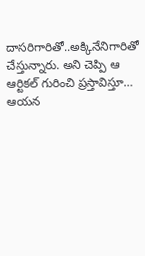దాసరిగారితో..అక్కినేనిగారితో చేస్తున్నారు. అని చెప్పి ఆ ఆర్టికల్‌ గురించి ప్రస్తావిస్తూ… ఆయన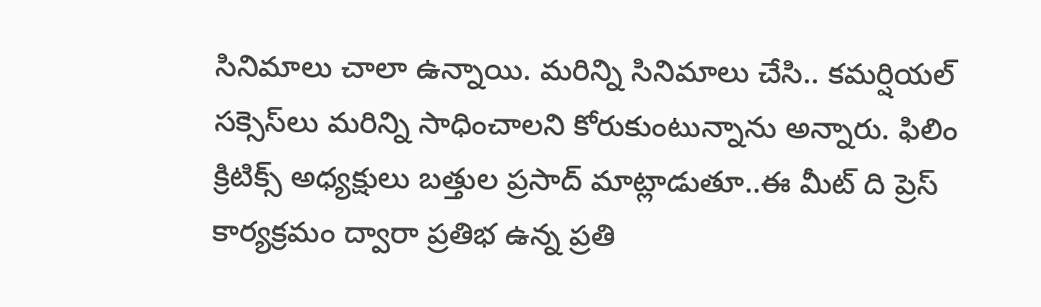సినిమాలు చాలా ఉన్నాయి. మరిన్ని సినిమాలు చేసి.. కమర్షియల్‌ సక్సెస్‌లు మరిన్ని సాధించాలని కోరుకుంటున్నాను అన్నారు. ఫిలిం క్రిటిక్స్‌ అధ్యక్షులు బత్తుల ప్రసాద్‌ మాట్లాడుతూ..ఈ మీట్‌ ది ప్రెస్‌ కార్యక్రమం ద్వారా ప్రతిభ ఉన్న ప్రతి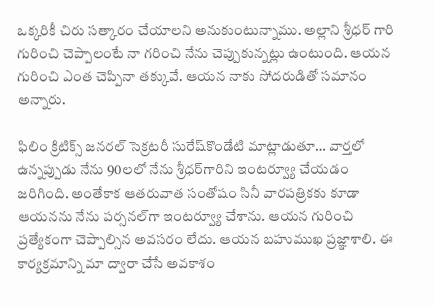ఒక్కరికీ చిరు సత్కారం చేయాలని అనుకుంటున్నాము. అల్లాని శ్రీధర్‌ గారి గురించి చెప్పాలంటే నా గరించి నేను చెప్పుకున్నట్లు ఉంటుంది. ఆయన గురించి ఎంత చెప్పినా తక్కువే. ఆయన నాకు సోదరుడితో సమానం అన్నారు.

ఫిలిం క్రిటిక్స్‌ జనరల్‌ సెక్రటరీ సురేష్‌కొండేటి మాట్లాడుతూ… వార్తలో ఉన్నప్పుడు నేను 90లలో నేను శ్రీధర్‌గారిని ఇంటర్వ్యూ చేయడం జరిగింది. అంతేకాక ఆతరువాత సంతోషం సినీ వారపత్రికకు కూడా ఆయనను నేను పర్సనల్‌గా ఇంటర్వ్యూ చేశాను. ఆయన గురించి ప్రత్యేకంగా చెప్పాల్సిన అవసరం లేదు. ఆయన బహుముఖ ప్రజ్ఞాశాలి. ఈ కార్యక్రమాన్ని మా ద్వారా చేసే అవకాశం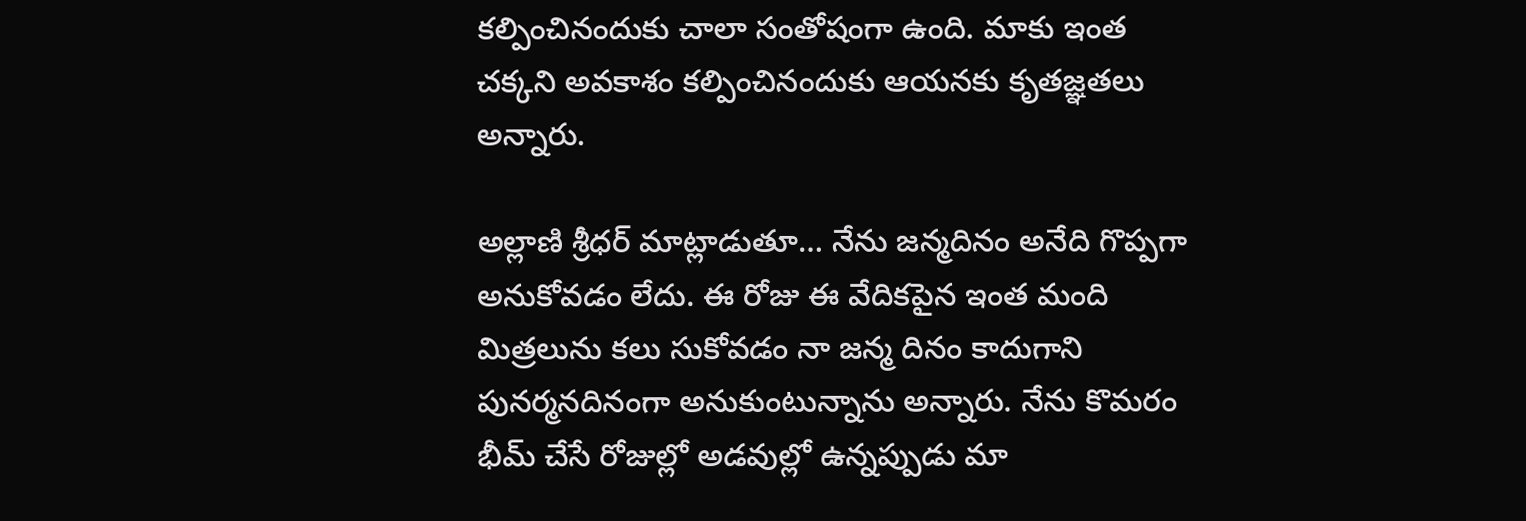కల్పించినందుకు చాలా సంతోషంగా ఉంది. మాకు ఇంత చక్కని అవకాశం కల్పించినందుకు ఆయనకు కృతజ్ఞతలు అన్నారు.

అల్లాణి శ్రీధర్‌ మాట్లాడుతూ… నేను జన్మదినం అనేది గొప్పగా అనుకోవడం లేదు. ఈ రోజు ఈ వేదికపైన ఇంత మంది మిత్రలును కలు సుకోవడం నా జన్మ దినం కాదుగాని పునర్మనదినంగా అనుకుంటున్నాను అన్నారు. నేను కొమరం భీమ్‌ చేసే రోజుల్లో అడవుల్లో ఉన్నప్పుడు మా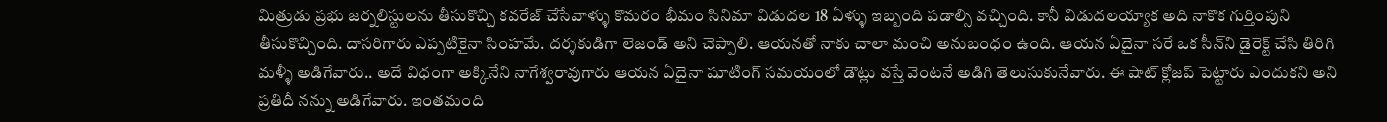మిత్రుడు ప్రభు జర్నలిస్టులను తీసుకొచ్చి కవరేజ్‌ చేసేవాళ్ళు కొమరం భీమం సినిమా విడుదల 18 ఏళ్ళు ఇబ్బంది పడాల్సి వచ్చింది. కానీ విడుదలయ్యాక అది నాకొక గుర్తింపుని తీసుకొచ్చింది. దాసరిగారు ఎప్పటికైనా సింహమే. దర్శకుడిగా లెజండ్‌ అని చెప్పాలి. ఆయనతో నాకు చాలా మంచి అనుబంధం ఉంది. ఆయన ఏదైనా సరే ఒక సీన్‌ని డైరెక్ట్‌ చేసి తిరిగి మళ్ళీ అడిగేవారు.. అదే విధంగా అక్కినేని నాగేశ్వరావుగారు ఆయన ఏదైనా షూటింగ్‌ సమయంలో డౌట్లు వస్తే వెంటనే అడిగి తెలుసుకునేవారు. ఈ షాట్‌ క్లోజప్‌ పెట్టారు ఎందుకని అని ప్రతిదీ నన్ను అడిగేవారు. ఇంతమంది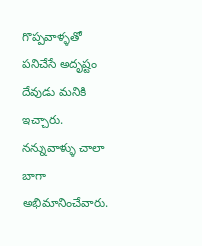గొప్పవాళ్ళతో పనిచేసే అదృష్టం దేవుడు మనికి ఇచ్చారు. నన్నువాళ్ళు చాలా బాగా అభిమానించేవారు.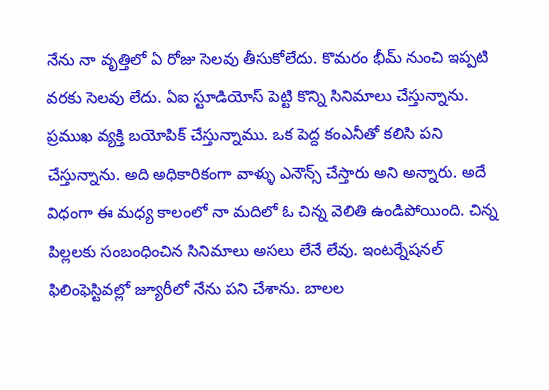నేను నా వృత్తిలో ఏ రోజు సెలవు తీసుకోలేదు. కొమరం భీమ్‌ నుంచి ఇప్పటి వరకు సెలవు లేదు. ఏఐ స్టూడియోస్‌ పెట్టి కొన్ని సినిమాలు చేస్తున్నాను. ప్రముఖ వ్యక్తి బయోపిక్‌ చేస్తున్నాము. ఒక పెద్ద కంఎనీతో కలిసి పని చేస్తున్నాను. అది అధికారికంగా వాళ్ళు ఎనౌన్స్‌ చేస్తారు అని అన్నారు. అదే విధంగా ఈ మధ్య కాలంలో నా మదిలో ఓ చిన్న వెలితి ఉండిపోయింది. చిన్న పిల్లలకు సంబంధించిన సినిమాలు అసలు లేనే లేవు. ఇంటర్నేషనల్‌ ఫిలింఫెస్టివల్లో జ్యూరీలో నేను పని చేశాను. బాలల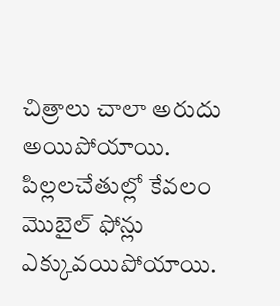చిత్రాలు చాలా అరుదు అయిపోయాయి. పిల్లలచేతుల్లో కేవలం మొబైల్‌ ఫోన్లు ఎక్కువయిపోయాయి.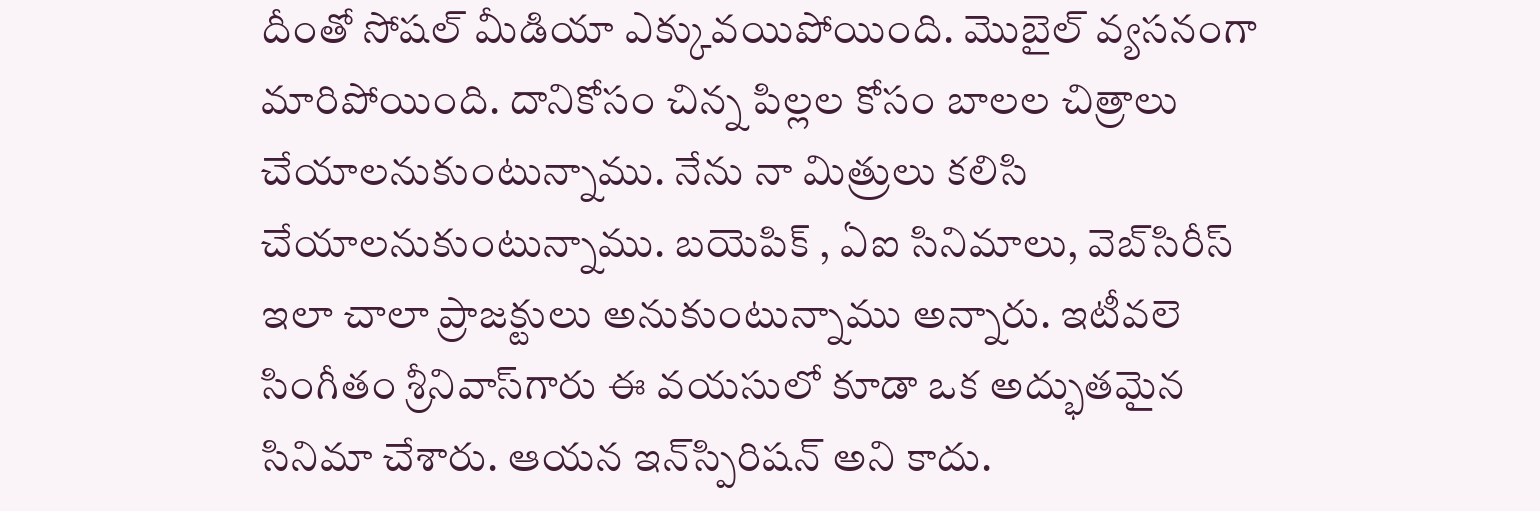దీంతో సోషల్‌ మీడియా ఎక్కువయిపోయింది. మొబైల్‌ వ్యసనంగా మారిపోయింది. దానికోసం చిన్న పిల్లల కోసం బాలల చిత్రాలు చేయాలనుకుంటున్నాము. నేను నా మిత్రులు కలిసి చేయాలనుకుంటున్నాము. బయెపిక్‌ , ఏఐ సినిమాలు, వెబ్‌సిరీస్‌ ఇలా చాలా ప్రాజక్టులు అనుకుంటున్నాము అన్నారు. ఇటీవలె సింగీతం శ్రీనివాస్‌గారు ఈ వయసులో కూడా ఒక అద్భుతమైన సినిమా చేశారు. ఆయన ఇన్‌స్పిరిషన్‌ అని కాదు.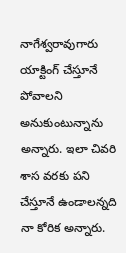నాగేశ్వరావుగారు యాక్టింగ్‌ చేస్తూనే పోవాలని అనుకుంటున్నాను అన్నారు. ఇలా చివరి శాస వరకు పని చేస్తూనే ఉండాలన్నది నా కోరిక అన్నారు.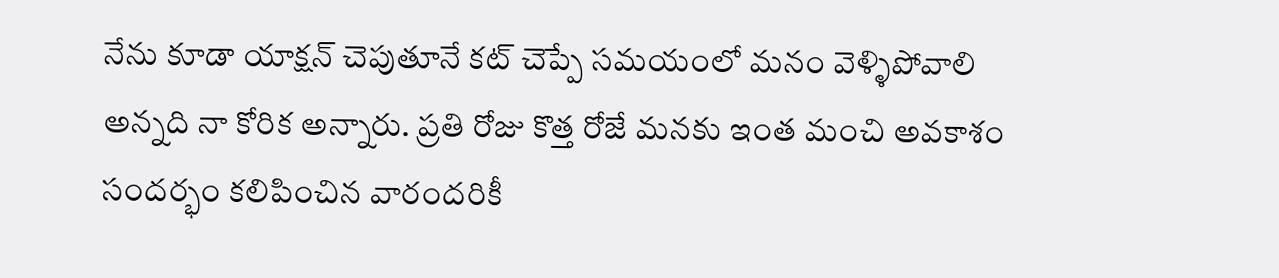నేను కూడా యాక్షన్‌ చెపుతూనే కట్‌ చెప్పే సమయంలో మనం వెళ్ళిపోవాలి అన్నది నా కోరిక అన్నారు. ప్రతి రోజు కొత్త రోజే మనకు ఇంత మంచి అవకాశం సందర్భం కలిపించిన వారందరికీ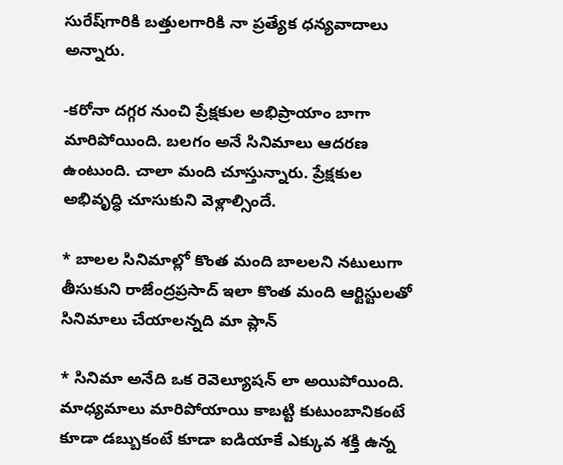సురేష్‌గారికి బత్తులగారికి నా ప్రత్యేక ధన్యవాదాలు అన్నారు.

-కరోనా దగ్గర నుంచి ప్రేక్షకుల అభిప్రాయాం బాగా మారిపోయింది. బలగం అనే సినిమాలు ఆదరణ ఉంటుంది. చాలా మంది చూస్తున్నారు. ప్రేక్షకుల అభివృద్ధి చూసుకుని వెళ్లాల్సిందే.

* బాలల సినిమాల్లో కొంత మంది బాలలని నటులుగా తీసుకుని రాజేంద్రప్రసాద్‌ ఇలా కొంత మంది ఆర్టిస్టులతో సినిమాలు చేయాలన్నది మా ప్లాన్‌

* సినిమా అనేది ఒక రెవెల్యూషన్‌ లా అయిపోయింది. మాధ్యమాలు మారిపోయాయి కాబట్టి కుటుంబానికంటే కూడా డబ్బుకంటే కూడా ఐడియాకే ఎక్కువ శక్తి ఉన్న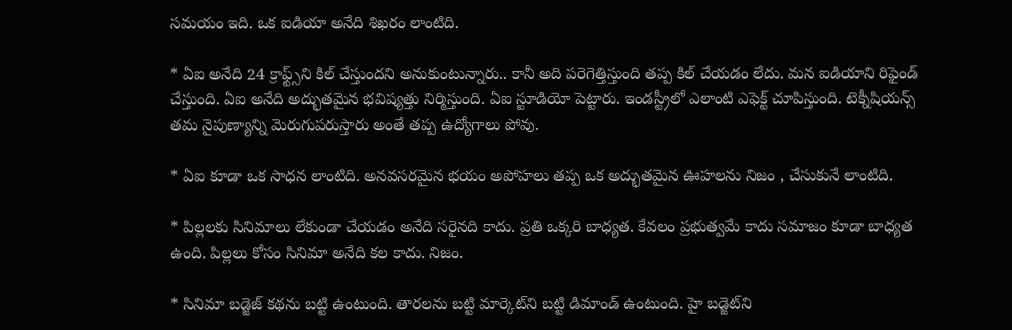సమయం ఇది. ఒక ఐడియా అనేది శిఖరం లాంటిది.

* ఏఐ అనేది 24 క్రాఫ్ట్స్‌ని కిల్‌ చేస్తుందని అనుకుంటున్నారు.. కానీ అది పరెగెత్తిస్తుంది తప్ప కిల్‌ చేయడం లేదు. మన ఐడియాని రిఫైండ్‌ చేస్తుంది. ఏఐ అనేది అద్భుతమైన భవిష్యత్తు నిర్మిస్తుంది. ఏఐ స్టూడియో పెట్టారు. ఇండస్ట్రీలో ఎలాంటి ఎఫెక్ట్‌ చూపిస్తుంది. టెక్నీషియన్స్‌ తమ నైపుణ్యాన్ని మెరుగుపరుస్తారు అంతే తప్ప ఉద్యోగాలు పోవు.

* ఏఐ కూడా ఒక సాధన లాంటిది. అనవసరమైన భయం అపోహలు తప్ప ఒక అద్భుతమైన ఊహలను నిజం , చేసుకునే లాంటిది.

* పిల్లలకు సినిమాలు లేకుండా చేయడం అనేది సరైనది కాదు. ప్రతి ఒక్కరి బాధ్యత. కేవలం ప్రభుత్వమే కాదు సమాజం కూడా బాధ్యత ఉంది. పిల్లలు కోసం సినిమా అనేది కల కాదు. నిజం.

* సినిమా బడ్జెజ్‌ కథను బట్టి ఉంటుంది. తారలను బట్టి మార్కెట్‌ని బట్టి డిమాండ్‌ ఉంటుంది. హై బడ్జెట్‌ని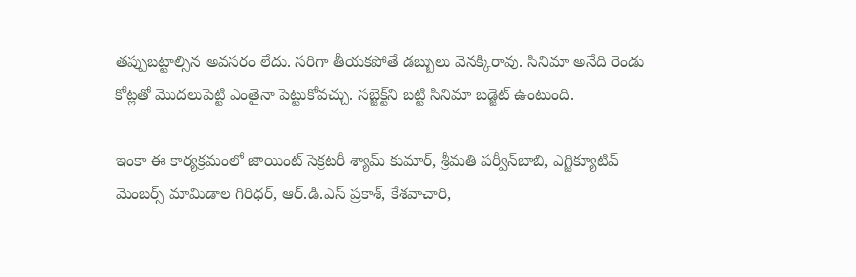తప్పుబట్టాల్సిన అవసరం లేదు. సరిగా తీయకపోతే డబ్బులు వెనక్కిరావు. సినిమా అనేది రెండు కోట్లతో మొదలుపెట్టి ఎంతైనా పెట్టుకోవచ్చు. సబ్జెక్ట్‌ని బట్టి సినిమా బడ్జెట్‌ ఉంటుంది.

ఇంకా ఈ కార్యక్రమంలో జాయింట్‌ సెక్రటరీ శ్యామ్‌ కుమార్‌, శ్రీమతి పర్వీన్‌బాబి, ఎగ్జిక్యూటివ్‌ మెంబర్స్‌ మామిడాల గిరిధర్‌, ఆర్‌.డి.ఎస్‌ ప్రకాశ్‌, కేశవాచారి,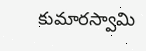కుమారస్వామి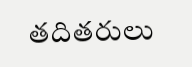తదితరులు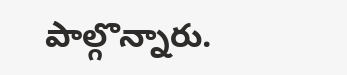పాల్గొన్నారు.